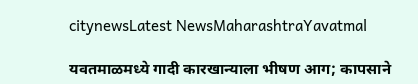citynewsLatest NewsMaharashtraYavatmal

यवतमाळमध्ये गादी कारखान्याला भीषण आग; कापसाने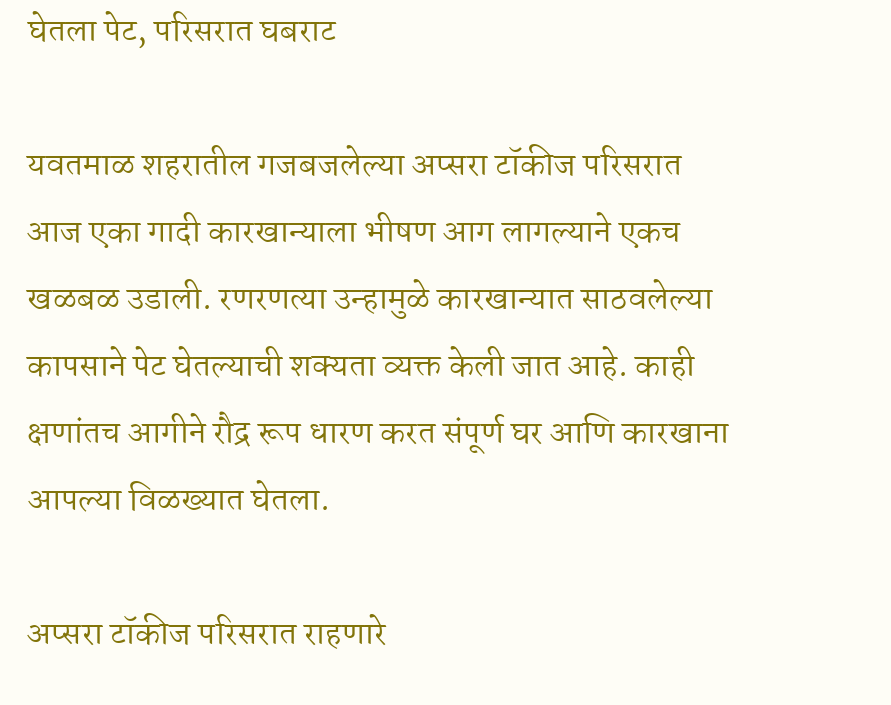घेतला पेट, परिसरात घबराट

यवतमाळ शहरातील गजबजलेल्या अप्सरा टॉकीज परिसरात आज एका गादी कारखान्याला भीषण आग लागल्याने एकच खळबळ उडाली. रणरणत्या उन्हामुळे कारखान्यात साठवलेल्या कापसाने पेट घेतल्याची शक्यता व्यक्त केली जात आहे. काही क्षणांतच आगीने रौद्र रूप धारण करत संपूर्ण घर आणि कारखाना आपल्या विळख्यात घेतला.

अप्सरा टॉकीज परिसरात राहणारे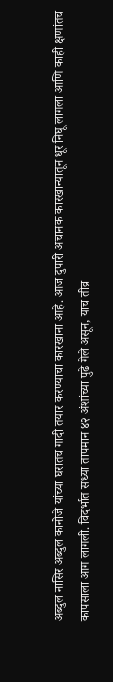अब्दुल नासिर अब्दुल कानोजे यांच्या घरातच गादी तयार करण्याचा कारखाना आहे. आज दुपारी अचानक कारखान्यातून धूर निघू लागला आणि काही क्षणांतच कापसाला आग लागली. विदर्भात सध्या तापमान ४२ अंशांच्या पुढे गेले असून, याच तीव्र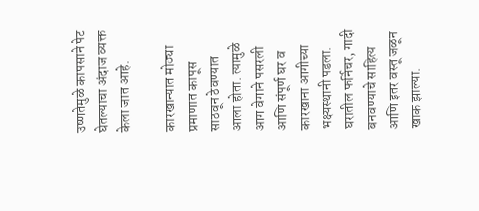उष्णतेमुळे कापसाने पेट घेतल्याचा अंदाज व्यक्त केला जात आहे.

कारखान्यात मोठ्या प्रमाणात कापूस साठवून ठेवण्यात आला होता. त्यामुळे आग वेगाने पसरली आणि संपूर्ण घर व कारखाना आगीच्या भक्ष्यस्थानी पडला. घरातील फर्निचर, गादी बनवण्याचे साहित्य आणि इतर वस्तू जळून खाक झाल्या.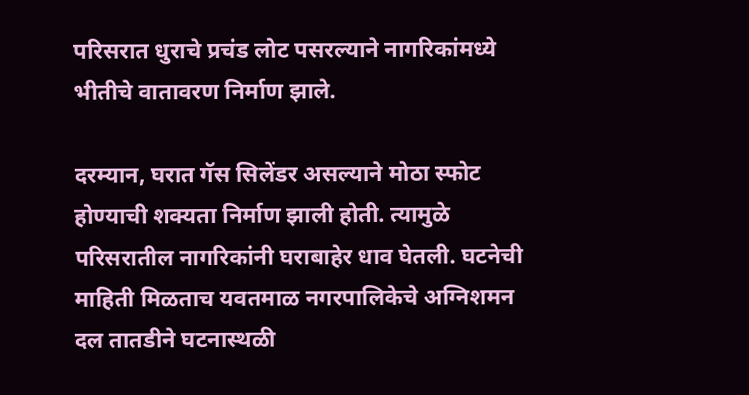परिसरात धुराचे प्रचंड लोट पसरल्याने नागरिकांमध्ये भीतीचे वातावरण निर्माण झाले.

दरम्यान, घरात गॅस सिलेंडर असल्याने मोठा स्फोट होण्याची शक्यता निर्माण झाली होती. त्यामुळे परिसरातील नागरिकांनी घराबाहेर धाव घेतली. घटनेची माहिती मिळताच यवतमाळ नगरपालिकेचे अग्निशमन दल तातडीने घटनास्थळी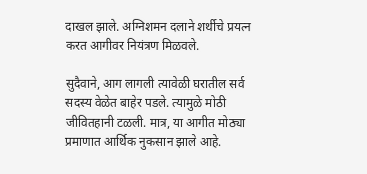दाखल झाले. अग्निशमन दलाने शर्थीचे प्रयत्न करत आगीवर नियंत्रण मिळवले.

सुदैवाने, आग लागली त्यावेळी घरातील सर्व सदस्य वेळेत बाहेर पडले. त्यामुळे मोठी जीवितहानी टळली. मात्र, या आगीत मोठ्या प्रमाणात आर्थिक नुकसान झाले आहे.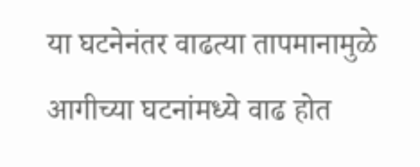या घटनेनंतर वाढत्या तापमानामुळे आगीच्या घटनांमध्ये वाढ होत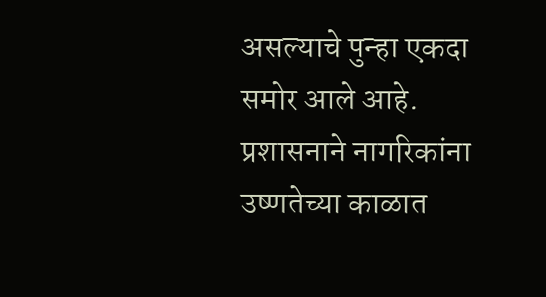असल्याचे पुन्हा एकदा समोर आले आहे. प्रशासनाने नागरिकांना उष्णतेच्या काळात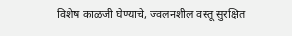विशेष काळजी घेण्याचे, ज्वलनशील वस्तू सुरक्षित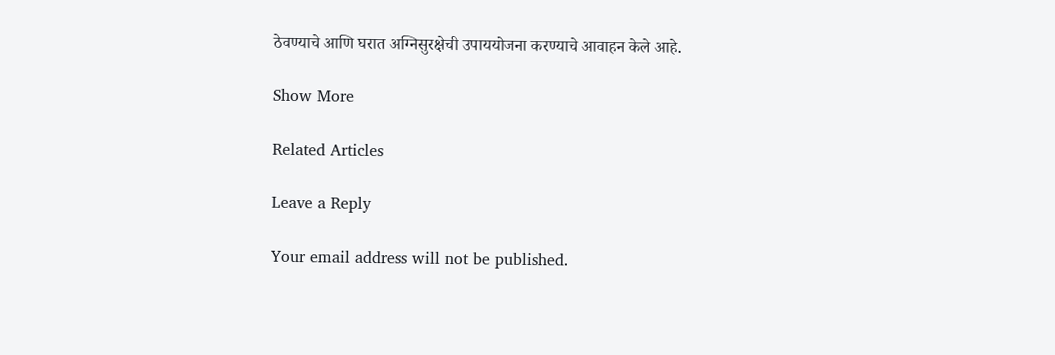ठेवण्याचे आणि घरात अग्निसुरक्षेची उपाययोजना करण्याचे आवाहन केले आहे.

Show More

Related Articles

Leave a Reply

Your email address will not be published.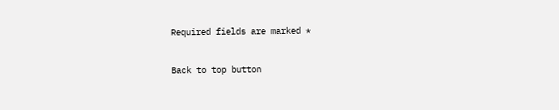Required fields are marked *

Back to top button